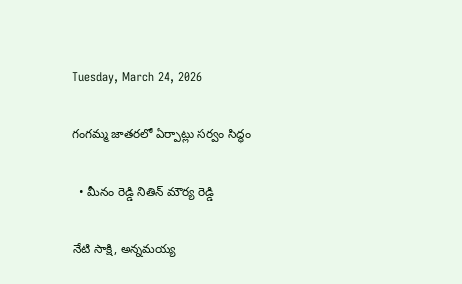Tuesday, March 24, 2026

గంగమ్మ జాతరలో ఏర్పాట్లు సర్వం సిద్ధం

  • మీనం రెడ్డి నితిన్ మౌర్య రెడ్డి

నేటి సాక్షి, అన్నమయ్య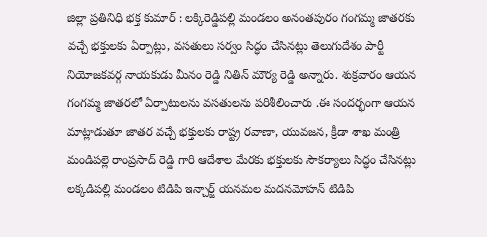జిల్లా ప్రతినిధి భక్త కుమార్ : లక్కిరెడ్డిపల్లి మండలం అనంతపురం గంగమ్మ జాతరకు వచ్చే భక్తులకు ఏర్పాట్లు, వసతులు సర్వం సిద్ధం చేసినట్లు తెలుగుదేశం పార్టీ నియోజకవర్గ నాయకుడు మీనం రెడ్డి నితిన్ మౌర్య రెడ్డి అన్నారు. శుక్రవారం ఆయన గంగమ్మ జాతరలో ఏర్పాటులను వసతులను పరిశీలించారు .ఈ సందర్భంగా ఆయన మాట్లాడుతూ జాతర వచ్చే భక్తులకు రాష్ట్ర రవాణా, యువజన, క్రీడా శాఖ మంత్రి మండిపల్లె రాంప్రసాద్ రెడ్డి గారి ఆదేశాల మేరకు భక్తులకు సౌకర్యాలు సిద్ధం చేసినట్లు లక్కడిపల్లి మండలం టిడిపి ఇన్చార్జ్ యనమల మదనమోహన్ టిడిపి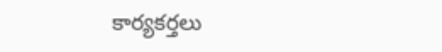కార్యకర్తలు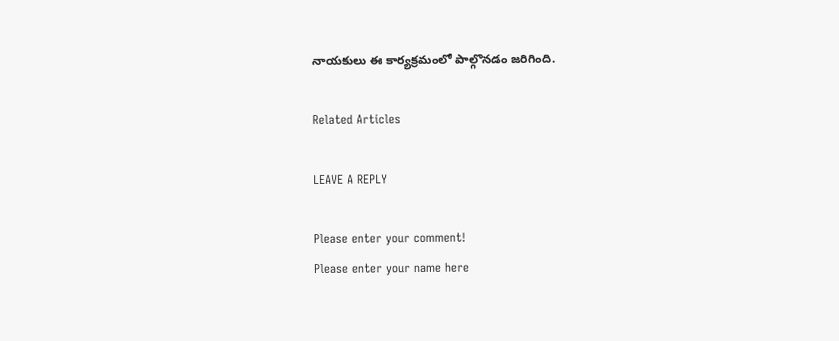నాయకులు ఈ కార్యక్రమంలో పాల్గొనడం జరిగింది.

Related Articles

LEAVE A REPLY

Please enter your comment!
Please enter your name here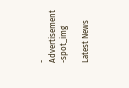- Advertisement -spot_img

Latest News